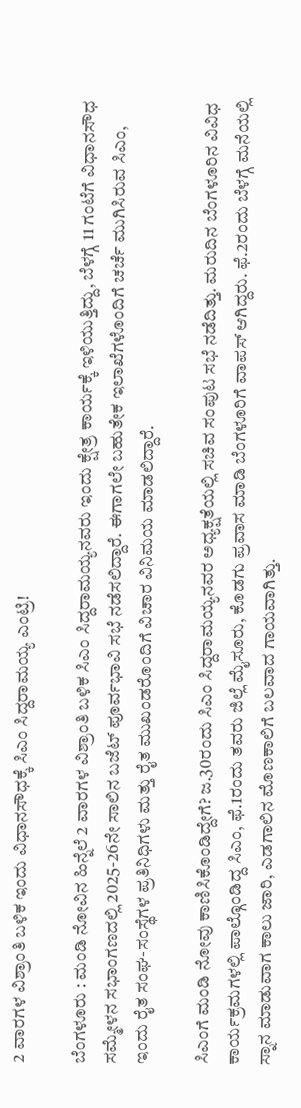2 ವಾರಗಳ ವಿಶ್ರಾಂತಿ ಬಳಿಕ ಇಂದು ವಿಧಾನಸೌಧಕ್ಕೆ ಸಿಎಂ ಸಿದ್ದರಾಮಯ್ಯ ಎಂಟ್ರಿ!

ಬೆಂಗಳೂರು : ಮಂಡಿ ನೋವಿನ ಹಿನ್ನೆಲೆ 2 ವಾರಗಳ ವಿಶ್ರಾಂತಿ ಬಳಿಕ ಸಿಎಂ ಸಿದ್ದರಾಮಯ್ಯನವರು ಇಂದು ಕ್ಷೇತ್ರ ಕಾರ್ಯಕ್ಕೆ ಇಳಿಯುತ್ತಿದ್ದು, ಬೆಳಗ್ಗೆ 11 ಗಂಟೆಗೆ ವಿಧಾನಸೌಧ ಸಮ್ಮೇಳನ ಸಭಾಂಗಣದಲ್ಲಿ 2025-26ನೇ ಸಾಲಿನ ಬಜೆಟ್ ಪೂರ್ವಭಾವಿ ಸಭೆ ನಡೆಸಲಿದ್ದಾರೆ. ಈಗಾಗಲೇ ಬಹುತೇಕ ಇಲಾಖೆಗಳೊಂದಿಗೆ ಚರ್ಚೆ ಮುಗಿಸಿರುವ ಸಿಎಂ, ಇಂದು ರೈತ ಸಂಘ-ಸಂಸ್ಥೆಗಳ ಪ್ರತಿನಿಧಿಗಳು ಮತ್ತು ರೈತ ಮುಖಂಡರೊಂದಿಗೆ ವಿಚಾರ ವಿನಿಮಯ ಮಾಡಲಿದ್ದಾರೆ.

ಸಿಎಂಗೆ ಮಂಡಿ ನೋವು ಕಾಣಿಸಿಕೊಂಡಿದ್ದೇಗೆ? ಜ.30ರಂದು ಸಿಎಂ ಸಿದ್ದರಾಮಯ್ಯನವರ ಅಧ್ಯಕ್ಷತೆಯಲ್ಲಿ ಸಚಿವ ಸಂಪುಟ ಸಭೆ ನಡೆದಿತ್ತು. ಮರುದಿನ ಬೆಂಗಳೂರಿನ ವಿವಿಧ ಕಾರ್ಯಕ್ರಮಗಳಲ್ಲಿ ಪಾಲ್ಗೊಂಡಿದ್ದ ಸಿಎಂ, ಫೆ.1ರಂದು ತವರು ಜಿಲ್ಲೆ ಮೈಸೂರು, ಕೊಡಗು ಪ್ರವಾಸ ಮಾಡಿ ಬೆಂಗಳೂರಿಗೆ ವಾಪಸ್ ಆಗಿದ್ದರು. ಫೆ.2ರಂದು ಬೆಳಗ್ಗೆ ಮನೆಯಲ್ಲಿ ಸ್ನಾನ ಮಾಡುವಾಗ ಕಾಲು ಜಾರಿ, ಎಡಗಾಲಿನ ಮೊಣಕಾಲಿಗೆ ಬಲವಾದ ಗಾಯವಾಗಿತ್ತು.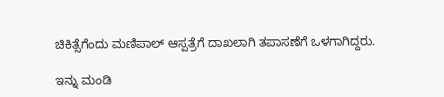ಚಿಕಿತ್ಸೆಗೆಂದು ಮಣಿಪಾಲ್ ಆಸ್ಪತ್ರೆಗೆ ದಾಖಲಾಗಿ ತಪಾಸಣೆಗೆ ಒಳಗಾಗಿದ್ದರು.

ಇನ್ನು ಮಂಡಿ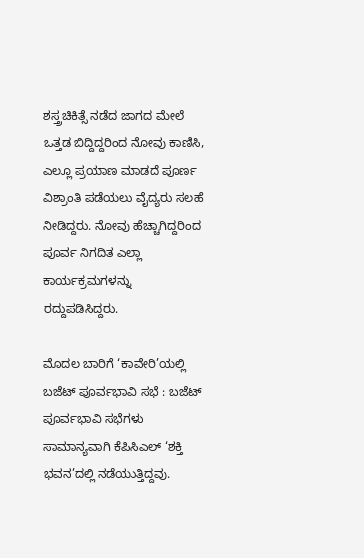ಶಸ್ತ್ರಚಿಕಿತ್ಸೆ ನಡೆದ ಜಾಗದ ಮೇಲೆ ಒತ್ತಡ ಬಿದ್ದಿದ್ದರಿಂದ ನೋವು ಕಾಣಿಸಿ, ಎಲ್ಲೂ ಪ್ರಯಾಣ ಮಾಡದೆ ಪೂರ್ಣ ವಿಶ್ರಾಂತಿ ಪಡೆಯಲು ವೈದ್ಯರು ಸಲಹೆ ನೀಡಿದ್ದರು. ನೋವು ಹೆಚ್ಚಾಗಿದ್ದರಿಂದ ಪೂರ್ವ ನಿಗದಿತ ಎಲ್ಲಾ ಕಾರ್ಯಕ್ರಮಗಳನ್ನು ರದ್ದುಪಡಿಸಿದ್ದರು.

ಮೊದಲ ಬಾರಿಗೆ ‘ಕಾವೇರಿ’ಯಲ್ಲಿ ಬಜೆಟ್ ಪೂರ್ವಭಾವಿ ಸಭೆ : ಬಜೆಟ್ ಪೂರ್ವಭಾವಿ ಸಭೆಗಳು ಸಾಮಾನ್ಯವಾಗಿ ಕೆಪಿಸಿಎಲ್ ‘ಶಕ್ತಿ ಭವನ’ದಲ್ಲಿ ನಡೆಯುತ್ತಿದ್ದವು.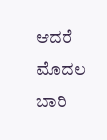ಆದರೆ ಮೊದಲ ಬಾರಿ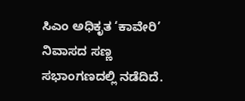ಸಿಎಂ ಅಧಿಕೃತ ‘ಕಾವೇರಿ’ ನಿವಾಸದ ಸಣ್ಣ ಸಭಾಂಗಣದಲ್ಲಿ ನಡೆದಿದೆ.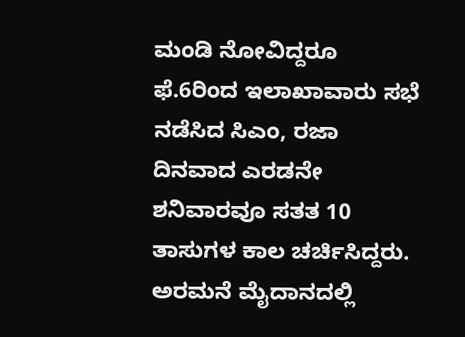ಮಂಡಿ ನೋವಿದ್ದರೂ ಫೆ.6ರಿಂದ ಇಲಾಖಾವಾರು ಸಭೆ ನಡೆಸಿದ ಸಿಎಂ, ರಜಾ ದಿನವಾದ ಎರಡನೇ ಶನಿವಾರವೂ ಸತತ 10 ತಾಸುಗಳ ಕಾಲ ಚರ್ಚಿಸಿದ್ದರು. ಅರಮನೆ ಮೈದಾನದಲ್ಲಿ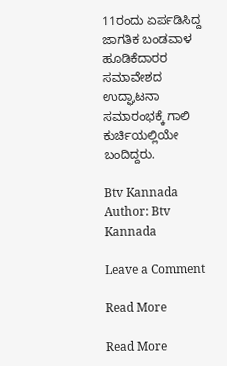11ರಂದು ಏರ್ಪಡಿಸಿದ್ದ ಜಾಗತಿಕ ಬಂಡವಾಳ ಹೂಡಿಕೆದಾರರ ಸಮಾವೇಶದ ಉದ್ಘಾಟನಾ ಸಮಾರಂಭಕ್ಕೆ ಗಾಲಿ ಕುರ್ಚಿಯಲ್ಲಿಯೇ ಬಂದಿದ್ದರು.

Btv Kannada
Author: Btv Kannada

Leave a Comment

Read More

Read More